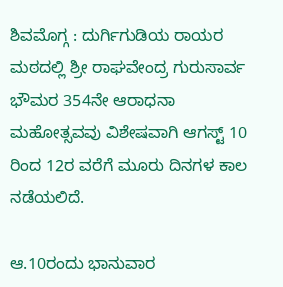ಶಿವಮೊಗ್ಗ : ದುರ್ಗಿಗುಡಿಯ ರಾಯರ ಮಠದಲ್ಲಿ ಶ್ರೀ ರಾಘವೇಂದ್ರ ಗುರುಸಾರ್ವ ಭೌಮರ 354ನೇ ಆರಾಧನಾ ಮಹೋತ್ಸವವು ವಿಶೇಷವಾಗಿ ಆಗಸ್ಟ್ 10 ರಿಂದ 12ರ ವರೆಗೆ ಮೂರು ದಿನಗಳ ಕಾಲ ನಡೆಯಲಿದೆ.

ಆ.10ರಂದು ಭಾನುವಾರ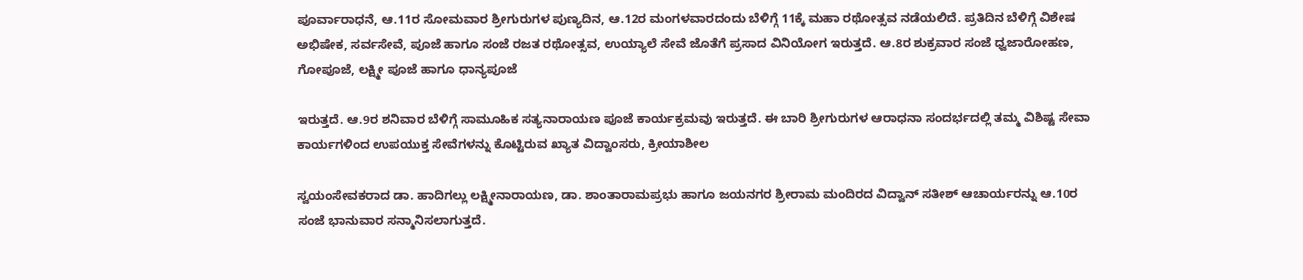ಪೂರ್ವಾರಾಧನೆ, ಆ.11ರ ಸೋಮವಾರ ಶ್ರೀಗುರುಗಳ ಪುಣ್ಯದಿನ, ಆ.12ರ ಮಂಗಳವಾರದಂದು ಬೆಳಿಗ್ಗೆ 11ಕ್ಕೆ ಮಹಾ ರಥೋತ್ಸವ ನಡೆಯಲಿದೆ. ಪ್ರತಿದಿನ ಬೆಳಿಗ್ಗೆ ವಿಶೇಷ ಅಭಿಷೇಕ, ಸರ್ವಸೇವೆ, ಪೂಜೆ ಹಾಗೂ ಸಂಜೆ ರಜತ ರಥೋತ್ಸವ, ಉಯ್ಯಾಲೆ ಸೇವೆ ಜೊತೆಗೆ ಪ್ರಸಾದ ವಿನಿಯೋಗ ಇರುತ್ತದೆ. ಆ.8ರ ಶುಕ್ರವಾರ ಸಂಜೆ ಧ್ವಜಾರೋಹಣ, ಗೋಪೂಜೆ, ಲಕ್ಷ್ಮೀ ಪೂಜೆ ಹಾಗೂ ಧಾನ್ಯಪೂಜೆ

ಇರುತ್ತದೆ. ಆ.9ರ ಶನಿವಾರ ಬೆಳಿಗ್ಗೆ ಸಾಮೂಹಿಕ ಸತ್ಯನಾರಾಯಣ ಪೂಜೆ ಕಾರ್ಯಕ್ರಮವು ಇರುತ್ತದೆ. ಈ ಬಾರಿ ಶ್ರೀಗುರುಗಳ ಆರಾಧನಾ ಸಂದರ್ಭದಲ್ಲಿ ತಮ್ಮ ವಿಶಿಷ್ಟ ಸೇವಾ ಕಾರ್ಯಗಳಿಂದ ಉಪಯುಕ್ತ ಸೇವೆಗಳನ್ನು ಕೊಟ್ಟಿರುವ ಖ್ಯಾತ ವಿದ್ವಾಂಸರು, ಕ್ರೀಯಾಶೀಲ

ಸ್ವಯಂಸೇವಕರಾದ ಡಾ. ಹಾದಿಗಲ್ಲು ಲಕ್ಷ್ಮೀನಾರಾಯಣ, ಡಾ. ಶಾಂತಾರಾಮಪ್ರಭು ಹಾಗೂ ಜಯನಗರ ಶ್ರೀರಾಮ ಮಂದಿರದ ವಿದ್ವಾನ್ ಸತೀಶ್ ಆಚಾರ್ಯರನ್ನು ಆ.10ರ ಸಂಜೆ ಭಾನುವಾರ ಸನ್ಮಾನಿಸಲಾಗುತ್ತದೆ.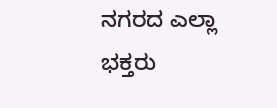ನಗರದ ಎಲ್ಲಾ ಭಕ್ತರು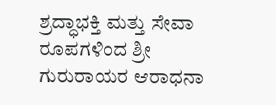ಶ್ರದ್ಧಾಭಕ್ತಿ ಮತ್ತು ಸೇವಾ ರೂಪಗಳಿಂದ ಶ್ರೀ ಗುರುರಾಯರ ಆರಾಧನಾ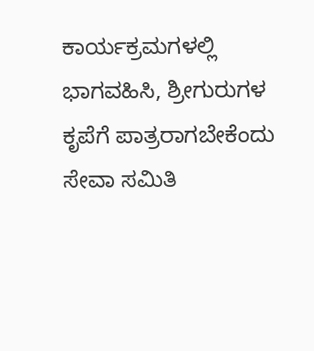ಕಾರ್ಯಕ್ರಮಗಳಲ್ಲಿ ಭಾಗವಹಿಸಿ, ಶ್ರೀಗುರುಗಳ ಕೃಪೆಗೆ ಪಾತ್ರರಾಗಬೇಕೆಂದು ಸೇವಾ ಸಮಿತಿ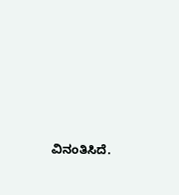ವಿನಂತಿಸಿದೆ.